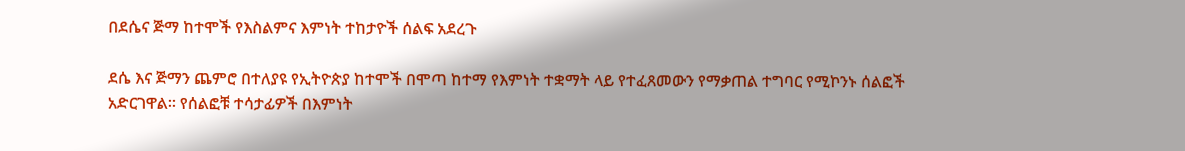በደሴና ጅማ ከተሞች የእስልምና እምነት ተከታዮች ሰልፍ አደረጉ

ደሴ እና ጅማን ጨምሮ በተለያዩ የኢትዮጵያ ከተሞች በሞጣ ከተማ የእምነት ተቋማት ላይ የተፈጸመውን የማቃጠል ተግባር የሚኮንኑ ሰልፎች አድርገዋል። የሰልፎቹ ተሳታፊዎች በእምነት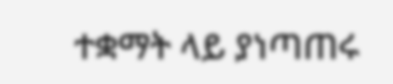ተቋማት ላይ ያነጣጠሩ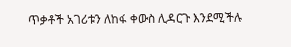ጥቃቶች አገሪቱን ለከፋ ቀውስ ሊዳርጉ እንደሚችሉ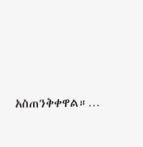አስጠንቅቀዋል።…